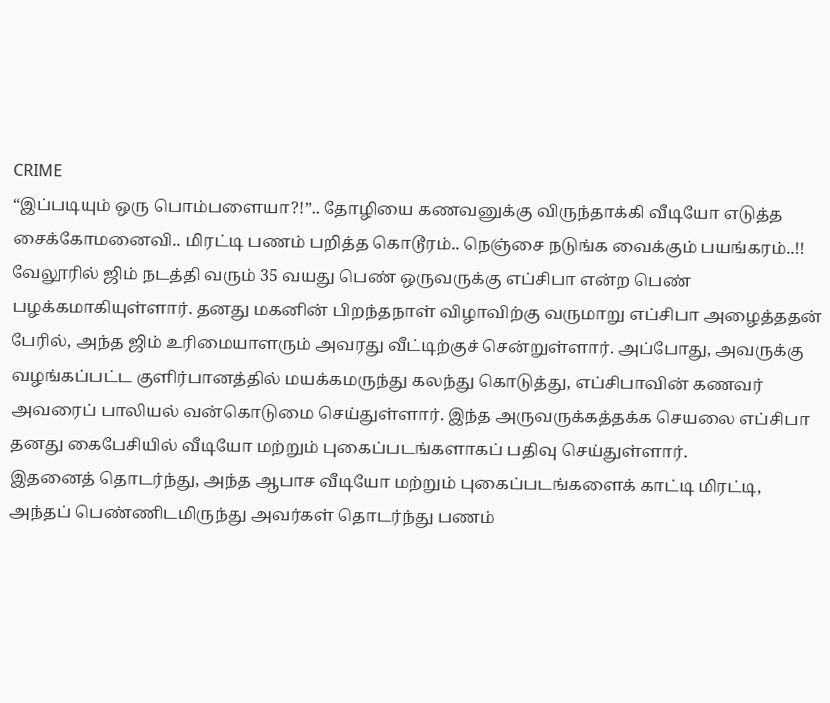CRIME
“இப்படியும் ஒரு பொம்பளையா?!”.. தோழியை கணவனுக்கு விருந்தாக்கி வீடியோ எடுத்த சைக்கோமனைவி.. மிரட்டி பணம் பறித்த கொடூரம்.. நெஞ்சை நடுங்க வைக்கும் பயங்கரம்..!!
வேலூரில் ஜிம் நடத்தி வரும் 35 வயது பெண் ஒருவருக்கு எப்சிபா என்ற பெண் பழக்கமாகியுள்ளார். தனது மகனின் பிறந்தநாள் விழாவிற்கு வருமாறு எப்சிபா அழைத்ததன் பேரில், அந்த ஜிம் உரிமையாளரும் அவரது வீட்டிற்குச் சென்றுள்ளார். அப்போது, அவருக்கு வழங்கப்பட்ட குளிர்பானத்தில் மயக்கமருந்து கலந்து கொடுத்து, எப்சிபாவின் கணவர் அவரைப் பாலியல் வன்கொடுமை செய்துள்ளார். இந்த அருவருக்கத்தக்க செயலை எப்சிபா தனது கைபேசியில் வீடியோ மற்றும் புகைப்படங்களாகப் பதிவு செய்துள்ளார்.
இதனைத் தொடர்ந்து, அந்த ஆபாச வீடியோ மற்றும் புகைப்படங்களைக் காட்டி மிரட்டி, அந்தப் பெண்ணிடமிருந்து அவர்கள் தொடர்ந்து பணம்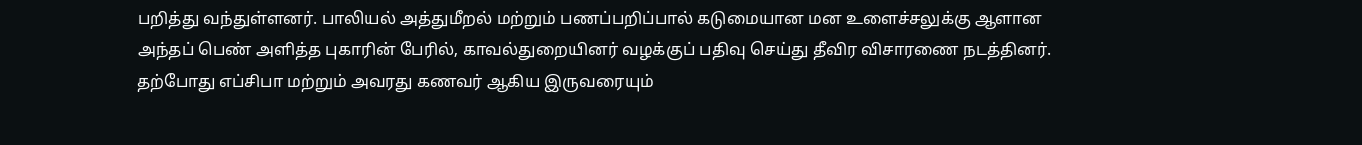பறித்து வந்துள்ளனர். பாலியல் அத்துமீறல் மற்றும் பணப்பறிப்பால் கடுமையான மன உளைச்சலுக்கு ஆளான அந்தப் பெண் அளித்த புகாரின் பேரில், காவல்துறையினர் வழக்குப் பதிவு செய்து தீவிர விசாரணை நடத்தினர். தற்போது எப்சிபா மற்றும் அவரது கணவர் ஆகிய இருவரையும்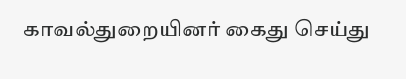காவல்துறையினர் கைது செய்து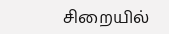சிறையில்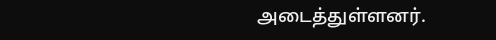அடைத்துள்ளனர்.